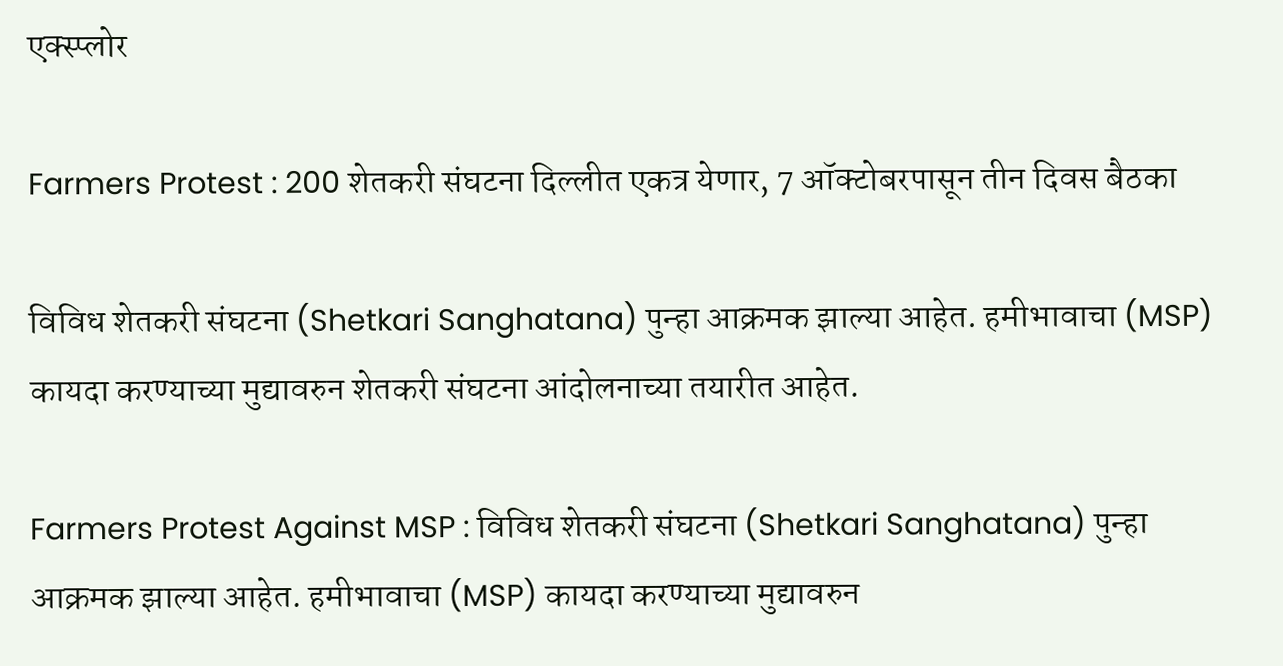एक्स्प्लोर

Farmers Protest : 200 शेतकरी संघटना दिल्लीत एकत्र येणार, 7 ऑक्टोबरपासून तीन दिवस बैठका

विविध शेतकरी संघटना (Shetkari Sanghatana) पुन्हा आक्रमक झाल्या आहेत. हमीभावाचा (MSP) कायदा करण्याच्या मुद्यावरुन शेतकरी संघटना आंदोलनाच्या तयारीत आहेत.

Farmers Protest Against MSP : विविध शेतकरी संघटना (Shetkari Sanghatana) पुन्हा आक्रमक झाल्या आहेत. हमीभावाचा (MSP) कायदा करण्याच्या मुद्यावरुन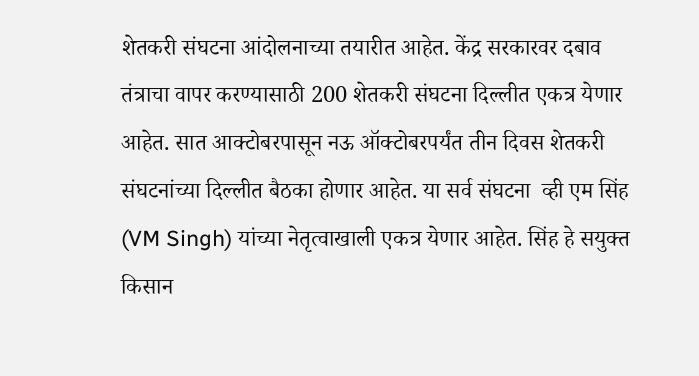शेतकरी संघटना आंदोलनाच्या तयारीत आहेत. केंद्र सरकारवर दबाव तंत्राचा वापर करण्यासाठी 200 शेतकरी संघटना दिल्लीत एकत्र येणार आहेत. सात आक्टोबरपासून नऊ ऑक्टोबरपर्यंत तीन दिवस शेतकरी संघटनांच्या दिल्लीत बैठका होणार आहेत. या सर्व संघटना  व्ही एम सिंह (VM Singh) यांच्या नेतृत्वाखाली एकत्र येणार आहेत. सिंह हे सयुक्त किसान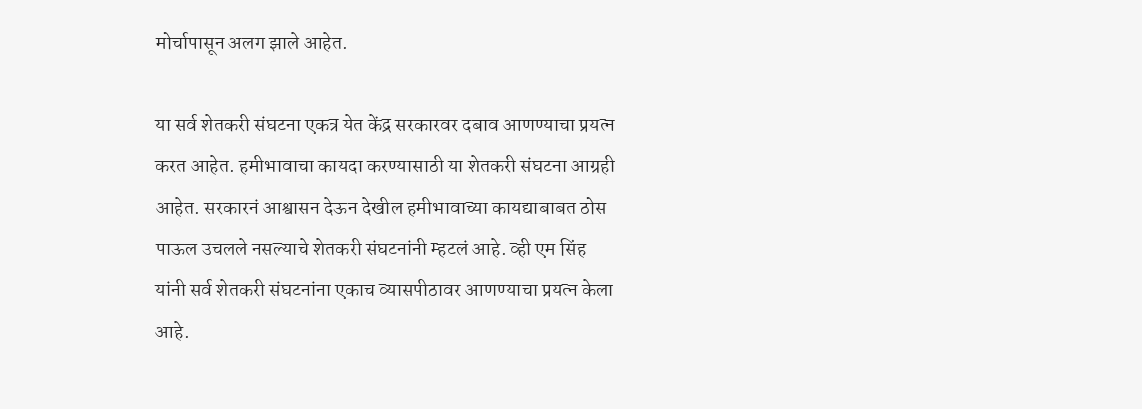मोर्चापासून अलग झाले आहेत.

या सर्व शेतकरी संघटना एकत्र येत केंद्र सरकारवर दबाव आणण्याचा प्रयत्न करत आहेत. हमीभावाचा कायदा करण्यासाठी या शेतकरी संघटना आग्रही आहेत. सरकारनं आश्वासन देऊन देखील हमीभावाच्या कायद्याबाबत ठोस पाऊल उचलले नसल्याचे शेतकरी संघटनांनी म्हटलं आहे. व्ही एम सिंह यांनी सर्व शेतकरी संघटनांना एकाच व्यासपीठावर आणण्याचा प्रयत्न केला आहे.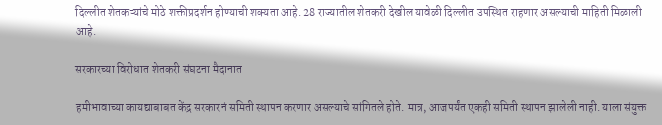दिल्लीत शेतकऱ्यांचे मोठे शक्तीप्रदर्शन होण्याची शक्यता आहे. 28 राज्यातील शेतकरी देखील यावेळी दिल्लीत उपस्थित राहणार असल्याची माहिती मिळाली आहे.

सरकारच्या विरोधात शेतकरी संघटना मैदानात

हमीभावाच्या कायद्याबाबत केंद्र सरकारनं समिती स्थापन करणार असल्याचे सांगितले होते. मात्र, आजपर्यंत एकही समिती स्थापन झालेली नाही. याला संयुक्त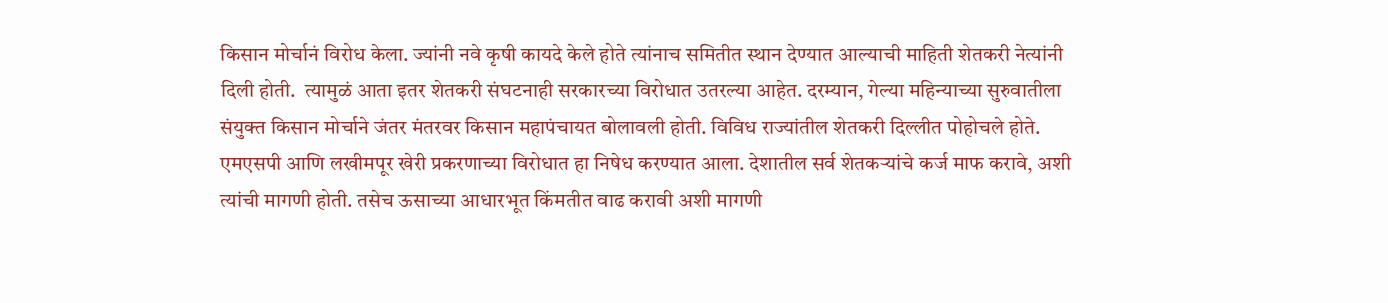किसान मोर्चानं विरोध केला. ज्यांनी नवे कृषी कायदे केले होते त्यांनाच समितीत स्थान देण्यात आल्याची माहिती शेतकरी नेत्यांनी दिली होती.  त्यामुळं आता इतर शेतकरी संघटनाही सरकारच्या विरोधात उतरल्या आहेत. दरम्यान, गेल्या महिन्याच्या सुरुवातीला संयुक्त किसान मोर्चाने जंतर मंतरवर किसान महापंचायत बोलावली होती. विविध राज्यांतील शेतकरी दिल्लीत पोहोचले होते. एमएसपी आणि लखीमपूर खेरी प्रकरणाच्या विरोधात हा निषेध करण्यात आला. देशातील सर्व शेतकऱ्यांचे कर्ज माफ करावे, अशी त्यांची मागणी होती. तसेच ऊसाच्या आधारभूत किंमतीत वाढ करावी अशी मागणी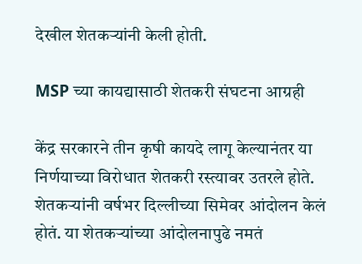देखील शेतकऱ्यांनी केली होती.

MSP च्या कायद्यासाठी शेतकरी संघटना आग्रही

केंद्र सरकारने तीन कृषी कायदे लागू केल्यानंतर या निर्णयाच्या विरोधात शेतकरी रस्त्यावर उतरले होते. शेतकऱ्यांनी वर्षभर दिल्लीच्या सिमेवर आंदोलन केलं होतं. या शेतकर्‍यांच्या आंदोलनापुढे नमतं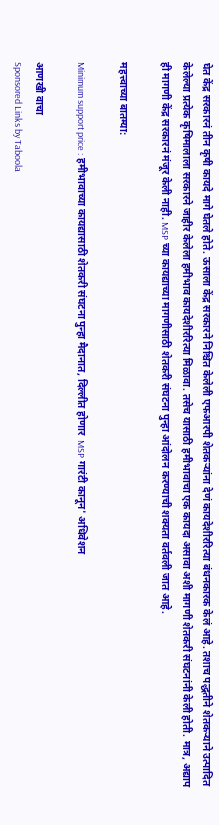घेत केंद्र सरकारनं तीन कृषी कायदे मागे घेतले होते. ऊसाला केंद्र सरकारने निश्चित केलेली एफआरपी शेतकर्‍यांना देणं कायदेशीररित्या बंधनकारक केलं आहे. तशाच पद्धतीने शेतकर्‍याने उत्पादित केलेल्या प्रत्येक कृषिमालाला सरकारने जाहीर केलेला हमीभाव कायदेशीररित्या मिळावा. तसेच यासाठी हमीभावाचा एक कायदा असावा अशी मागणी शेतकरी संघटनांनी केली होती. मात्र, अद्याप ही मागणी केंद्र सरकारनं मंजूर केली नाही. MSP च्या कायद्याच्या मागणीसाठी शेतकरी संघटना पुन्हा आंदोलन करण्याची शक्यता वर्तवली जात आहे.

महत्त्वाच्या बातम्या:

Minimum support price : हमीभावाच्या कायद्यासाठी शेतकरी संघटना पुन्हा मैदानात, दिल्लीत होणार  MSP गारंटी कानून' अधिवेशन

आणखी वाचा
Sponsored Links by Taboola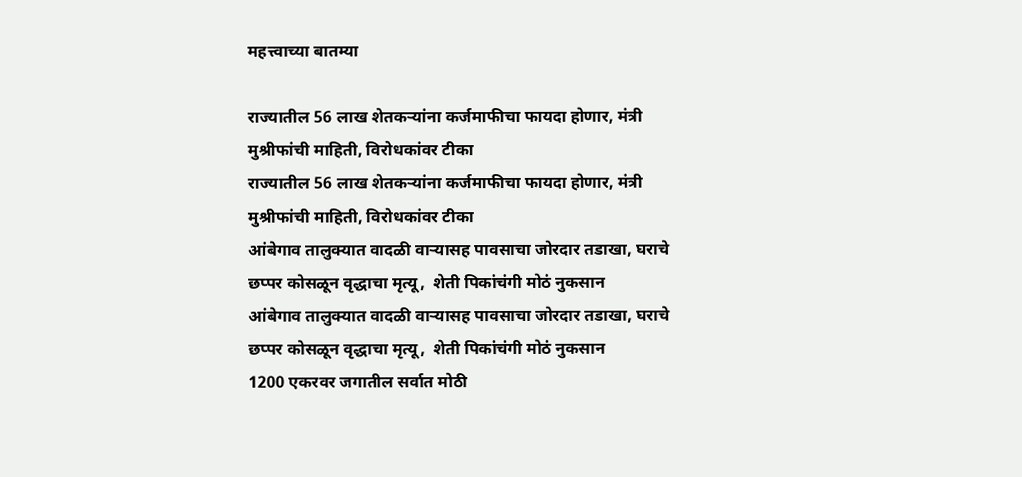महत्त्वाच्या बातम्या

राज्यातील 56 लाख शेतकऱ्यांना कर्जमाफीचा फायदा होणार, मंत्री मुश्रीफांची माहिती, विरोधकांवर टीका
राज्यातील 56 लाख शेतकऱ्यांना कर्जमाफीचा फायदा होणार, मंत्री मुश्रीफांची माहिती, विरोधकांवर टीका
आंबेगाव तालुक्यात वादळी वाऱ्यासह पावसाचा जोरदार तडाखा, घराचे छप्पर कोसळून वृद्धाचा मृत्यू,  शेती पिकांचंगी मोठं नुकसान
आंबेगाव तालुक्यात वादळी वाऱ्यासह पावसाचा जोरदार तडाखा, घराचे छप्पर कोसळून वृद्धाचा मृत्यू,  शेती पिकांचंगी मोठं नुकसान
1200 एकरवर जगातील सर्वात मोठी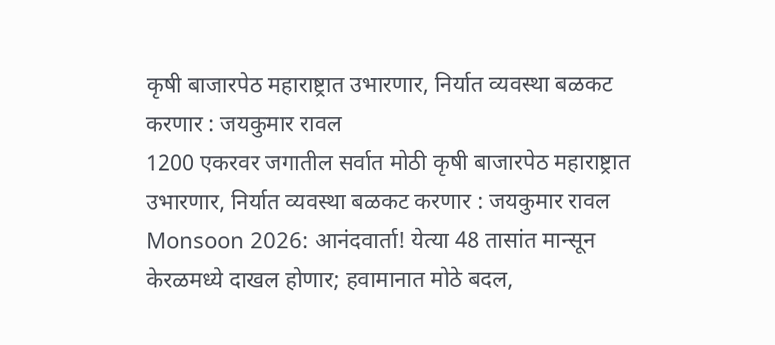कृषी बाजारपेठ महाराष्ट्रात उभारणार, निर्यात व्यवस्था बळकट करणार : जयकुमार रावल
1200 एकरवर जगातील सर्वात मोठी कृषी बाजारपेठ महाराष्ट्रात उभारणार, निर्यात व्यवस्था बळकट करणार : जयकुमार रावल
Monsoon 2026: आनंदवार्ता! येत्या 48 तासांत मान्सून केरळमध्ये दाखल होणार; हवामानात मोठे बदल,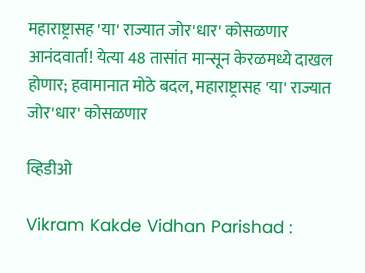महाराष्ट्रासह 'या' राज्यात जोर'धार' कोसळणार
आनंदवार्ता! येत्या 48 तासांत मान्सून केरळमध्ये दाखल होणार; हवामानात मोठे बदल, महाराष्ट्रासह 'या' राज्यात जोर'धार' कोसळणार

व्हिडीओ

Vikram Kakde Vidhan Parishad :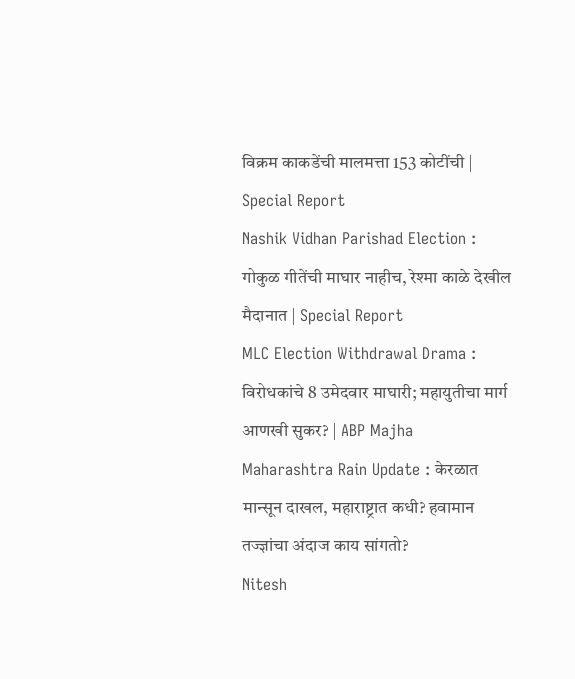विक्रम काकडेंची मालमत्ता 153 कोटींची | Special Report
Nashik Vidhan Parishad Election : गोकुळ गीतेंची माघार नाहीच, रेश्मा काळे देखील मैदानात | Special Report
MLC Election Withdrawal Drama : विरोधकांचे 8 उमेदवार माघारी; महायुतीचा मार्ग आणखी सुकर? | ABP Majha
Maharashtra Rain Update : केरळात मान्सून दाखल, महाराष्ट्रात कधी? हवामान तज्ज्ञांचा अंदाज काय सांगतो?
Nitesh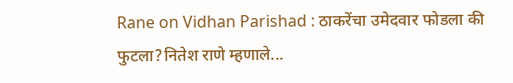Rane on Vidhan Parishad : ठाकरेंचा उमेदवार फोडला की फुटला?नितेश राणे म्हणाले...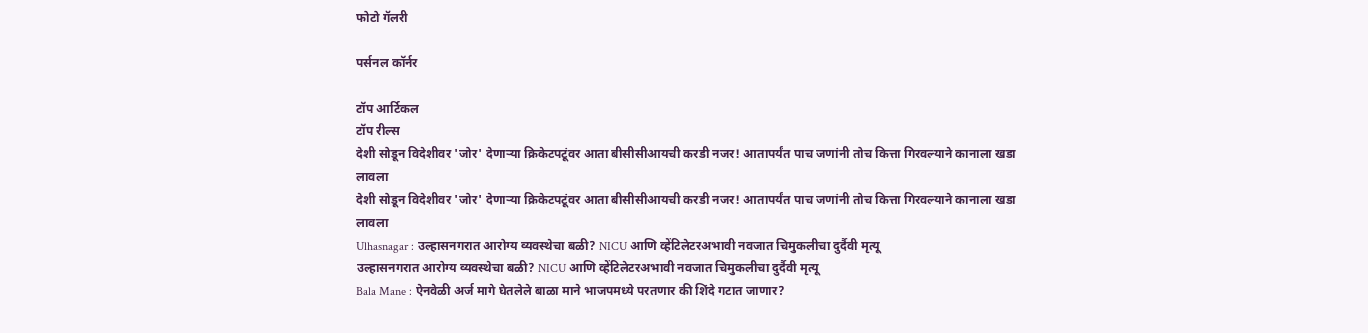फोटो गॅलरी

पर्सनल कॉर्नर

टॉप आर्टिकल
टॉप रील्स
देशी सोडून विदेशीवर 'जोर' देणाऱ्या क्रिकेटपटूंवर आता बीसीसीआयची करडी नजर! आतापर्यंत पाच जणांनी तोच कित्ता गिरवल्याने कानाला खडा लावला
देशी सोडून विदेशीवर 'जोर' देणाऱ्या क्रिकेटपटूंवर आता बीसीसीआयची करडी नजर! आतापर्यंत पाच जणांनी तोच कित्ता गिरवल्याने कानाला खडा लावला
Ulhasnagar : उल्हासनगरात आरोग्य व्यवस्थेचा बळी? NICU आणि व्हेंटिलेटरअभावी नवजात चिमुकलीचा दुर्दैवी मृत्यू
उल्हासनगरात आरोग्य व्यवस्थेचा बळी? NICU आणि व्हेंटिलेटरअभावी नवजात चिमुकलीचा दुर्दैवी मृत्यू
Bala Mane : ऐनवेळी अर्ज मागे घेतलेले बाळा माने भाजपमध्ये परतणार की शिंदे गटात जाणार?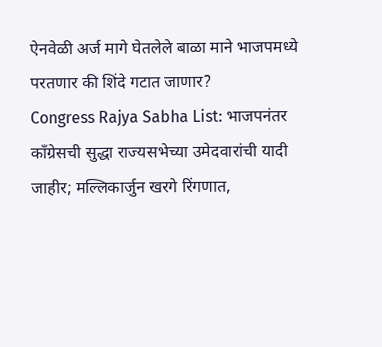ऐनवेळी अर्ज मागे घेतलेले बाळा माने भाजपमध्ये परतणार की शिंदे गटात जाणार?
Congress Rajya Sabha List: भाजपनंतर काँग्रेसची सुद्धा राज्यसभेच्या उमेदवारांची यादी जाहीर; मल्लिकार्जुन खरगे रिंगणात,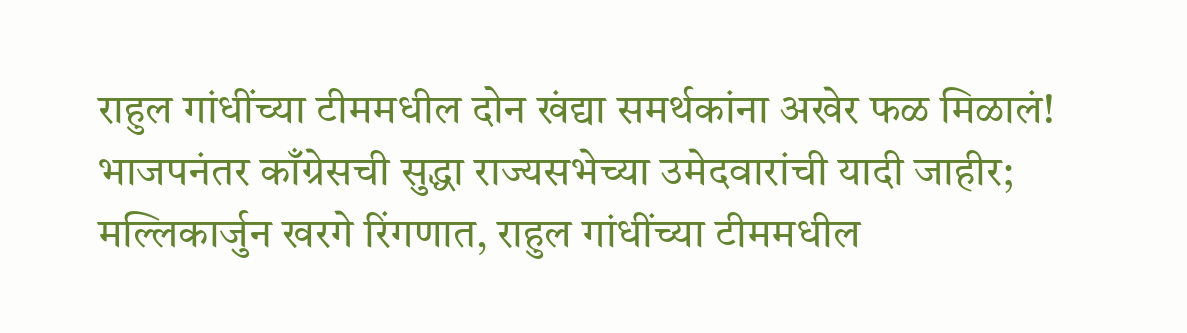राहुल गांधींच्या टीममधील दोन खंद्या समर्थकांना अखेर फळ मिळालं!
भाजपनंतर काँग्रेसची सुद्धा राज्यसभेच्या उमेदवारांची यादी जाहीर; मल्लिकार्जुन खरगे रिंगणात, राहुल गांधींच्या टीममधील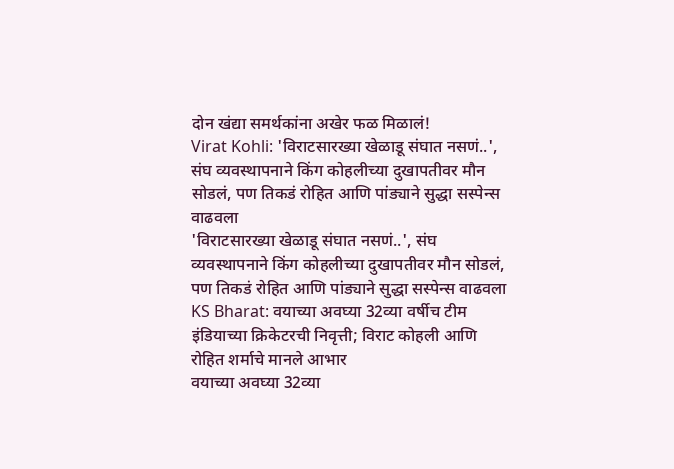दोन खंद्या समर्थकांना अखेर फळ मिळालं!
Virat Kohli: 'विराटसारख्या खेळाडू संघात नसणं..', संघ व्यवस्थापनाने किंग कोहलीच्या दुखापतीवर मौन सोडलं, पण तिकडं रोहित आणि पांड्याने सुद्धा सस्पेन्स वाढवला
'विराटसारख्या खेळाडू संघात नसणं..', संघ व्यवस्थापनाने किंग कोहलीच्या दुखापतीवर मौन सोडलं, पण तिकडं रोहित आणि पांड्याने सुद्धा सस्पेन्स वाढवला
KS Bharat: वयाच्या अवघ्या 32व्या वर्षीच टीम इंडियाच्या क्रिकेटरची निवृत्ती; विराट कोहली आणि रोहित शर्माचे मानले आभार
वयाच्या अवघ्या 32व्या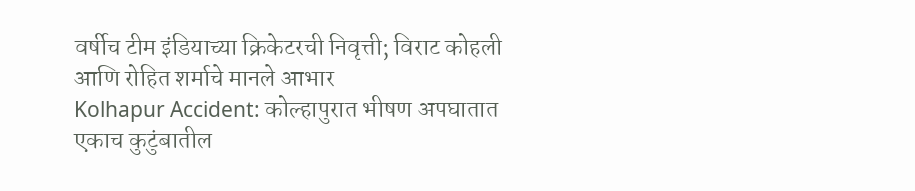वर्षीच टीम इंडियाच्या क्रिकेटरची निवृत्ती; विराट कोहली आणि रोहित शर्माचे मानले आभार
Kolhapur Accident: कोल्हापुरात भीषण अपघातात एकाच कुटुंबातील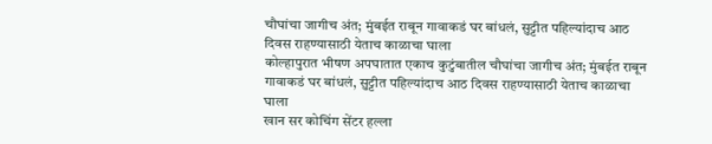चौघांचा जागीच अंत; मुंबईत राबून गावाकडं घर बांधलं, सुट्टीत पहिल्यांदाच आठ दिवस राहण्यासाठी येताच काळाचा घाला
कोल्हापुरात भीषण अपघातात एकाच कुटुंबातील चौघांचा जागीच अंत; मुंबईत राबून गावाकडं घर बांधलं, सुट्टीत पहिल्यांदाच आठ दिवस राहण्यासाठी येताच काळाचा घाला
खान सर कोचिंग सेंटर हल्ला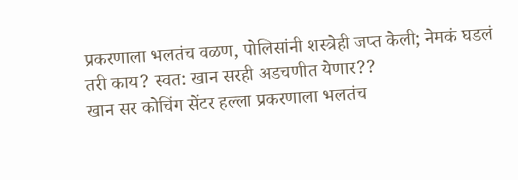प्रकरणाला भलतंच वळण, पोलिसांनी शस्त्रेही जप्त केली; नेमकं घडलं तरी काय? स्वत: खान सरही अडचणीत येणार??
खान सर कोचिंग सेंटर हल्ला प्रकरणाला भलतंच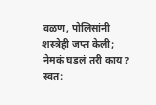वळण, पोलिसांनी शस्त्रेही जप्त केली; नेमकं घडलं तरी काय? स्वत: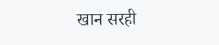खान सरही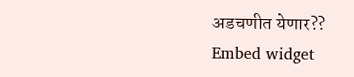अडचणीत येणार??
Embed widget